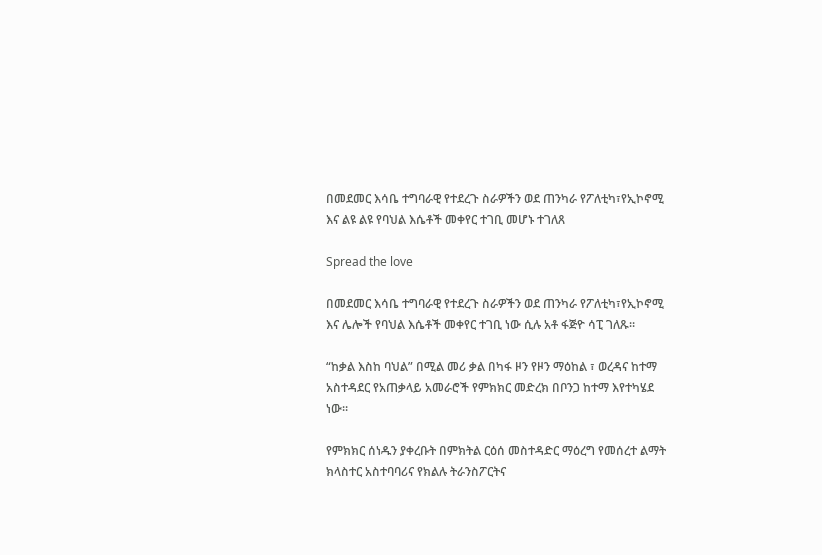በመደመር እሳቤ ተግባራዊ የተደረጉ ስራዎችን ወደ ጠንካራ የፖለቲካ፣የኢኮኖሚ እና ልዩ ልዩ የባህል እሴቶች መቀየር ተገቢ መሆኑ ተገለጸ

Spread the love

በመደመር እሳቤ ተግባራዊ የተደረጉ ስራዎችን ወደ ጠንካራ የፖለቲካ፣የኢኮኖሚ እና ሌሎች የባህል እሴቶች መቀየር ተገቢ ነው ሲሉ አቶ ፋጅዮ ሳፒ ገለጹ።

“ከቃል እስከ ባህል” በሚል መሪ ቃል በካፋ ዞን የዞን ማዕከል ፣ ወረዳና ከተማ አስተዳደር የአጠቃላይ አመራሮች የምክክር መድረክ በቦንጋ ከተማ እየተካሄደ ነው።

የምክክር ሰነዱን ያቀረቡት በምክትል ርዕሰ መስተዳድር ማዕረግ የመሰረተ ልማት ክላስተር አስተባባሪና የክልሉ ትራንስፖርትና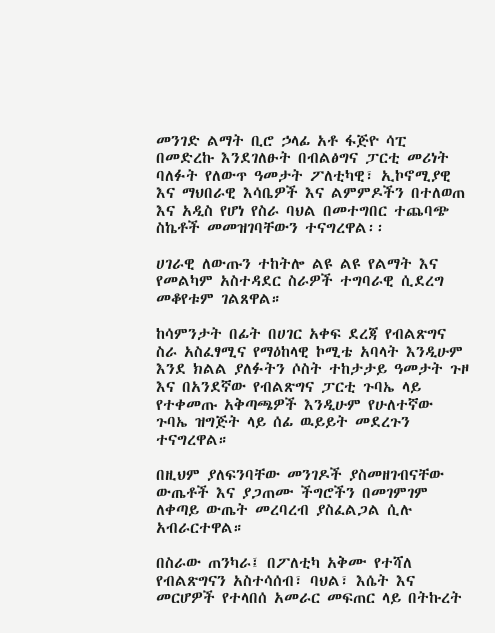መንገድ ልማት ቢሮ ኃላፊ አቶ ፋጅዮ ሳፒ በመድረኩ እንደገለፁት በብልፅግና ፓርቲ መሪነት ባለፉት የለውጥ ዓመታት ፖለቲካዊ፣ ኢኮኖሚያዊ እና ማህበራዊ እሳቤዎች እና ልምምዶችን በተለወጠ እና አዲስ የሆነ የስራ ባህል በመተግበር ተጨባጭ ስኬቶች መመዝገባቸውን ተናግረዋል፡፡

ሀገራዊ ለውጡን ተከትሎ ልዩ ልዩ የልማት እና የመልካም አስተዳደር ስራዎች ተግባራዊ ሲደረግ መቆየቱም ገልጸዋል።

ከሳምንታት በፊት በሀገር አቀፍ ደረጃ የብልጽግና ስራ አስፈፃሚና የማዕከላዊ ኮሚቴ አባላት እንዲሁም እንደ ክልል ያለፉትን ሶስት ተከታታይ ዓመታት ጉዞ እና በአንደኛው የብልጽግና ፓርቲ ጉባኤ ላይ የተቀመጡ አቅጣጫዎች እንዲሁም የሁለተኛው ጉባኤ ዝግጅት ላይ ሰፊ ዉይይት መደረጉን ተናግረዋል።

በዚህም ያለፍንባቸው መንገዶች ያስመዘገብናቸው ውጤቶች እና ያጋጠሙ ችግሮችን በመገምገም ለቀጣይ ውጤት መረባረብ ያስፈልጋል ሲሉ አብራርተዋል።

በስራው ጠንካራ፤ በፖለቲካ አቅሙ የተሻለ የብልጽግናን አስተሳሰብ፣ ባህል፣ እሴት እና መርሆዎች የተላበሰ አመራር መፍጠር ላይ በትኩረት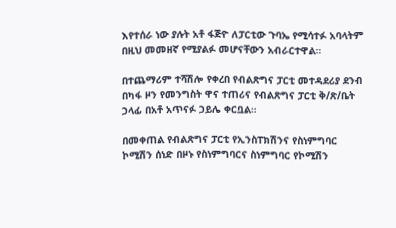እየተሰራ ነው ያሉት አቶ ፋጅዮ ለፓርቲው ጉባኤ የሚሳተፉ አባላትም በዚህ መመዘኛ የሚያልፉ መሆናቸውን አብራርተዋል።

በተጨማሪም ተሻሽሎ የቀረበ የብልጽግና ፓርቲ መተዳደሪያ ደንብ በካፋ ዞን የመንግስት ዋና ተጠሪና የብልጽግና ፓርቲ ቅ/ጽ/ቤት ኃላፊ በአቶ አጥናፉ ኃይሌ ቀርቧል።

በመቀጠል የብልጽግና ፓርቲ የኢንስፐክሽንና የስነምግባር ኮሚሽን ሰነድ በዞኑ የስነምግባርና ስነምግባር የኮሚሽን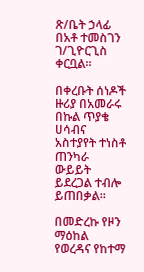ጽ/ቤት ኃላፊ በአቶ ተመስገን ገ/ጊዮርጊስ ቀርቧል።

በቀረቡት ሰነዶች ዙሪያ በአመራሩ በኩል ጥያቄ ሀሳብና አስተያየት ተነስቶ ጠንካራ ውይይት ይደረጋል ተብሎ ይጠበቃል።

በመድረኩ የዞን ማዕከል የወረዳና የከተማ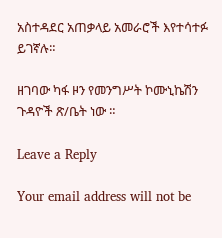አስተዳደር አጠቃላይ አመራሮች እየተሳተፉ ይገኛሉ።

ዘገባው ካፋ ዞን የመንግሥት ኮሙኒኬሽን ጉዳዮች ጽ/ቤት ነው ።

Leave a Reply

Your email address will not be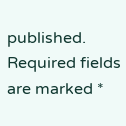published. Required fields are marked *